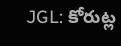JGL: కోరుట్ల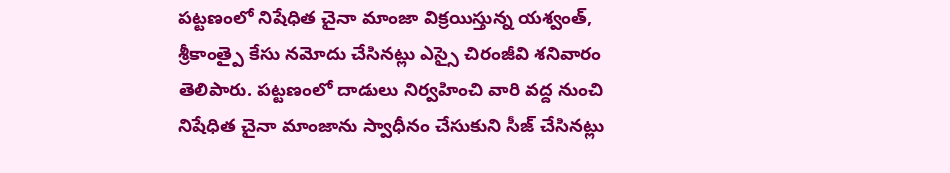పట్టణంలో నిషేధిత చైనా మాంజా విక్రయిస్తున్న యశ్వంత్, శ్రీకాంత్పై కేసు నమోదు చేసినట్లు ఎస్సై చిరంజీవి శనివారం తెలిపారు. పట్టణంలో దాడులు నిర్వహించి వారి వద్ద నుంచి నిషేధిత చైనా మాంజాను స్వాధీనం చేసుకుని సీజ్ చేసినట్లు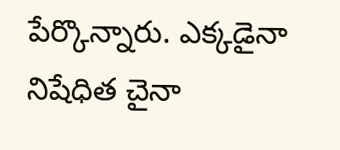పేర్కొన్నారు. ఎక్కడైనా నిషేధిత చైనా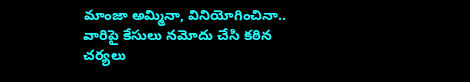మాంజా అమ్మినా, వినియోగించినా.. వారిపై కేసులు నమోదు చేసి కఠిన చర్యలు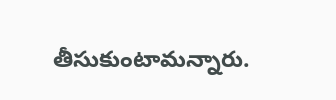తీసుకుంటామన్నారు.